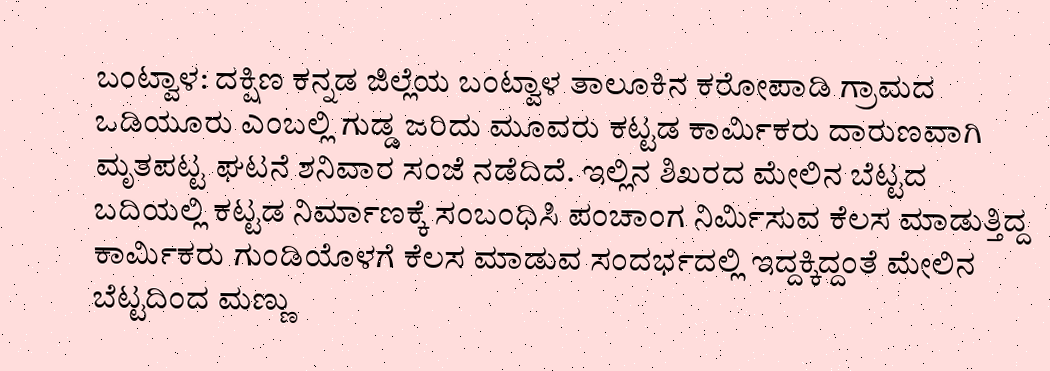ಬಂಟ್ವಾಳ: ದಕ್ಷಿಣ ಕನ್ನಡ ಜಿಲ್ಲೆಯ ಬಂಟ್ವಾಳ ತಾಲೂಕಿನ ಕರೋಪಾಡಿ ಗ್ರಾಮದ ಒಡಿಯೂರು ಎಂಬಲ್ಲಿ ಗುಡ್ಡ ಜರಿದು ಮೂವರು ಕಟ್ಟಡ ಕಾರ್ಮಿಕರು ದಾರುಣವಾಗಿ ಮೃತಪಟ್ಟ ಘಟನೆ ಶನಿವಾರ ಸಂಜೆ ನಡೆದಿದೆ. ಇಲ್ಲಿನ ಶಿಖರದ ಮೇಲಿನ ಬೆಟ್ಟದ ಬದಿಯಲ್ಲಿ ಕಟ್ಟಡ ನಿರ್ಮಾಣಕ್ಕೆ ಸಂಬಂಧಿಸಿ ಪಂಚಾಂಗ ನಿರ್ಮಿಸುವ ಕೆಲಸ ಮಾಡುತ್ತಿದ್ದ ಕಾರ್ಮಿಕರು ಗುಂಡಿಯೊಳಗೆ ಕೆಲಸ ಮಾಡುವ ಸಂದರ್ಭದಲ್ಲಿ ಇದ್ದಕ್ಕಿದ್ದಂತೆ ಮೇಲಿನ ಬೆಟ್ಟದಿಂದ ಮಣ್ಣು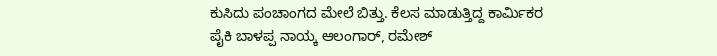ಕುಸಿದು ಪಂಚಾಂಗದ ಮೇಲೆ ಬಿತ್ತು. ಕೆಲಸ ಮಾಡುತ್ತಿದ್ದ ಕಾರ್ಮಿಕರ ಪೈಕಿ ಬಾಳಪ್ಪ ನಾಯ್ಕ ಆಲಂಗಾರ್, ರಮೇಶ್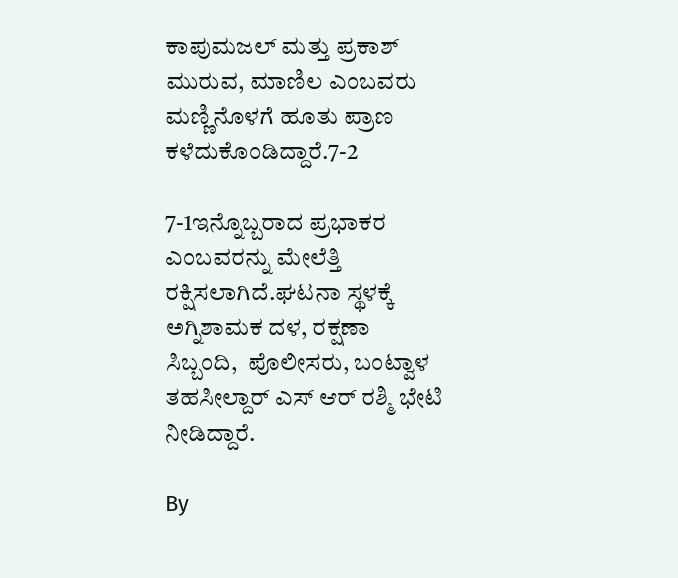ಕಾಪುಮಜಲ್ ಮತ್ತು ಪ್ರಕಾಶ್ ಮುರುವ, ಮಾಣಿಲ ಎಂಬವರು ಮಣ್ಣಿನೊಳಗೆ ಹೂತು ಪ್ರಾಣ ಕಳೆದುಕೊಂಡಿದ್ದಾರೆ.7-2

7-1ಇನ್ನೊಬ್ಬರಾದ ಪ್ರಭಾಕರ ಎಂಬವರನ್ನು ಮೇಲೆತ್ತಿ ರಕ್ಷಿಸಲಾಗಿದೆ.ಘಟನಾ ಸ್ಥಳಕ್ಕೆ ಅಗ್ನಿಶಾಮಕ ದಳ, ರಕ್ಷಣಾ ಸಿಬ್ಬಂದಿ,  ಪೊಲೀಸರು, ಬಂಟ್ವಾಳ ತಹಸೀಲ್ದಾರ್ ಎಸ್ ಆರ್ ರಶ್ಮಿ ಭೇಟಿ ನೀಡಿದ್ದಾರೆ.

By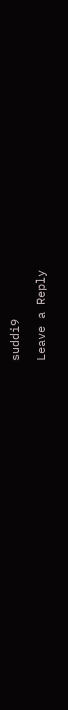suddi9

Leave a Reply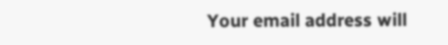Your email address will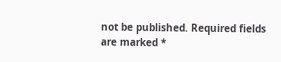not be published. Required fields are marked *